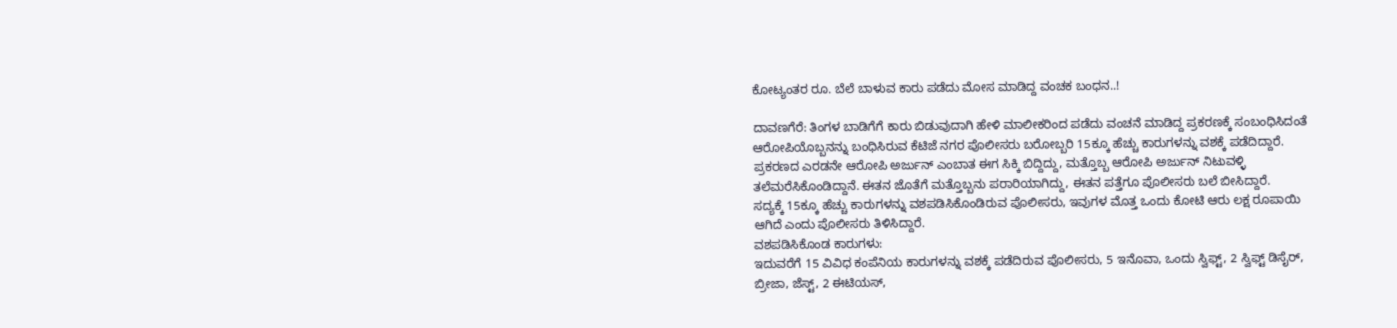ಕೋಟ್ಯಂತರ ರೂ. ಬೆಲೆ ಬಾಳುವ ಕಾರು ಪಡೆದು ಮೋಸ ಮಾಡಿದ್ದ ವಂಚಕ ಬಂಧನ..!

ದಾವಣಗೆರೆ: ತಿಂಗಳ ಬಾಡಿಗೆಗೆ ಕಾರು ಬಿಡುವುದಾಗಿ ಹೇಳಿ ಮಾಲೀಕರಿಂದ ಪಡೆದು ವಂಚನೆ ಮಾಡಿದ್ದ ಪ್ರಕರಣಕ್ಕೆ ಸಂಬಂಧಿಸಿದಂತೆ ಆರೋಪಿಯೊಬ್ಬನನ್ನು ಬಂಧಿಸಿರುವ ಕೆಟಿಜೆ ನಗರ ಪೊಲೀಸರು ಬರೋಬ್ಬರಿ 15ಕ್ಕೂ ಹೆಚ್ಚು ಕಾರುಗಳನ್ನು ವಶಕ್ಕೆ ಪಡೆದಿದ್ದಾರೆ. ಪ್ರಕರಣದ ಎರಡನೇ ಆರೋಪಿ ಅರ್ಜುನ್ ಎಂಬಾತ ಈಗ ಸಿಕ್ಕಿ ಬಿದ್ದಿದ್ದು, ಮತ್ತೊಬ್ಬ ಆರೋಪಿ ಅರ್ಜುನ್ ನಿಟುವಳ್ಳಿ ತಲೆಮರೆಸಿಕೊಂಡಿದ್ದಾನೆ. ಈತನ ಜೊತೆಗೆ ಮತ್ತೊಬ್ಬನು ಪರಾರಿಯಾಗಿದ್ದು, ಈತನ ಪತ್ತೆಗೂ ಪೊಲೀಸರು ಬಲೆ ಬೀಸಿದ್ದಾರೆ.
ಸದ್ಯಕ್ಕೆ 15ಕ್ಕೂ ಹೆಚ್ಚು ಕಾರುಗಳನ್ನು ವಶಪಡಿಸಿಕೊಂಡಿರುವ ಪೊಲೀಸರು, ಇವುಗಳ ಮೊತ್ತ ಒಂದು ಕೋಟಿ ಆರು ಲಕ್ಷ ರೂಪಾಯಿ ಆಗಿದೆ ಎಂದು ಪೊಲೀಸರು ತಿಳಿಸಿದ್ದಾರೆ.
ವಶಪಡಿಸಿಕೊಂಡ ಕಾರುಗಳು:
ಇದುವರೆಗೆ 15 ವಿವಿಧ ಕಂಪೆನಿಯ ಕಾರುಗಳನ್ನು ವಶಕ್ಕೆ ಪಡೆದಿರುವ ಪೊಲೀಸರು, 5 ಇನೊವಾ, ಒಂದು ಸ್ವಿಫ್ಟ್, 2 ಸ್ವಿಫ್ಟ್ ಡಿಸೈರ್, ಬ್ರೀಜಾ, ಜೆಸ್ಟ್, 2 ಈಟಿಯಸ್,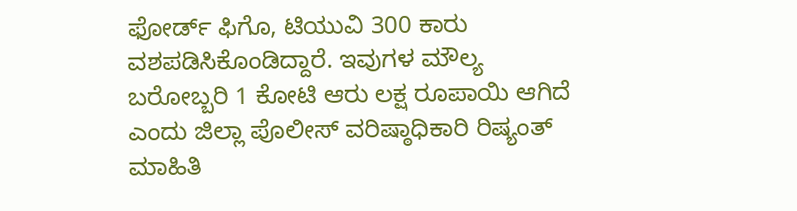ಫೋರ್ಡ್ ಫಿಗೊ, ಟಿಯುವಿ 300 ಕಾರು ವಶಪಡಿಸಿಕೊಂಡಿದ್ದಾರೆ. ಇವುಗಳ ಮೌಲ್ಯ ಬರೋಬ್ಬರಿ 1 ಕೋಟಿ ಆರು ಲಕ್ಷ ರೂಪಾಯಿ ಆಗಿದೆ ಎಂದು ಜಿಲ್ಲಾ ಪೊಲೀಸ್ ವರಿಷ್ಠಾಧಿಕಾರಿ ರಿಷ್ಯಂತ್ ಮಾಹಿತಿ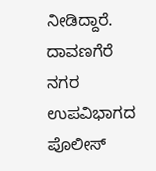ನೀಡಿದ್ದಾರೆ.
ದಾವಣಗೆರೆ ನಗರ ಉಪವಿಭಾಗದ ಪೊಲೀಸ್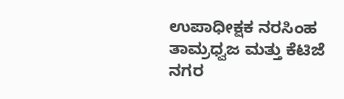ಉಪಾಧೀಕ್ಷಕ ನರಸಿಂಹ ತಾಮ್ರಧ್ವಜ ಮತ್ತು ಕೆಟಿಜೆ ನಗರ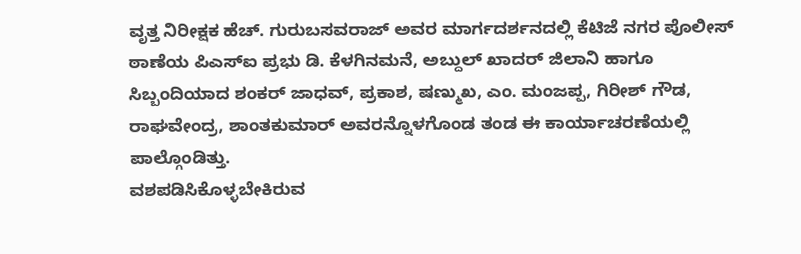ವೃತ್ತ ನಿರೀಕ್ಷಕ ಹೆಚ್. ಗುರುಬಸವರಾಜ್ ಅವರ ಮಾರ್ಗದರ್ಶನದಲ್ಲಿ ಕೆಟಿಜೆ ನಗರ ಪೊಲೀಸ್ ಠಾಣೆಯ ಪಿಎಸ್ಐ ಪ್ರಭು ಡಿ. ಕೆಳಗಿನಮನೆ, ಅಬ್ದುಲ್ ಖಾದರ್ ಜಿಲಾನಿ ಹಾಗೂ ಸಿಬ್ಬಂದಿಯಾದ ಶಂಕರ್ ಜಾಧವ್, ಪ್ರಕಾಶ, ಷಣ್ಮುಖ, ಎಂ. ಮಂಜಪ್ಪ, ಗಿರೀಶ್ ಗೌಡ, ರಾಘವೇಂದ್ರ, ಶಾಂತಕುಮಾರ್ ಅವರನ್ನೊಳಗೊಂಡ ತಂಡ ಈ ಕಾರ್ಯಾಚರಣೆಯಲ್ಲಿ ಪಾಲ್ಗೊಂಡಿತ್ತು.
ವಶಪಡಿಸಿಕೊಳ್ಳಬೇಕಿರುವ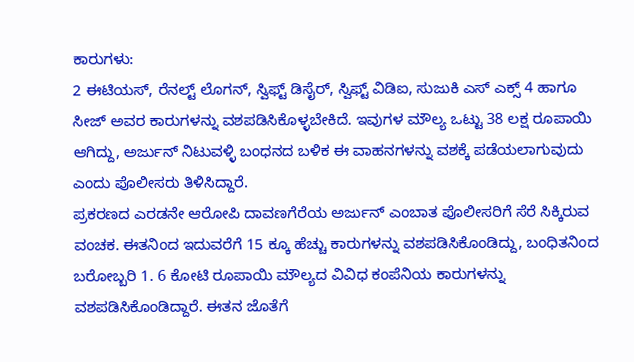ಕಾರುಗಳು:
2 ಈಟಿಯಸ್, ರೆನಲ್ಟ್ ಲೊಗನ್, ಸ್ವಿಫ್ಟ್ ಡಿಸೈರ್, ಸ್ವಿಫ್ಟ್ ವಿಡಿಐ, ಸುಜುಕಿ ಎಸ್ ಎಕ್ಸ್ 4 ಹಾಗೂ ಸೀಜ್ ಅವರ ಕಾರುಗಳನ್ನು ವಶಪಡಿಸಿಕೊಳ್ಳಬೇಕಿದೆ. ಇವುಗಳ ಮೌಲ್ಯ ಒಟ್ಟು 38 ಲಕ್ಷ ರೂಪಾಯಿ ಆಗಿದ್ದು, ಅರ್ಜುನ್ ನಿಟುವಳ್ಳಿ ಬಂಧನದ ಬಳಿಕ ಈ ವಾಹನಗಳನ್ನು ವಶಕ್ಕೆ ಪಡೆಯಲಾಗುವುದು ಎಂದು ಪೊಲೀಸರು ತಿಳಿಸಿದ್ದಾರೆ.
ಪ್ರಕರಣದ ಎರಡನೇ ಆರೋಪಿ ದಾವಣಗೆರೆಯ ಅರ್ಜುನ್ ಎಂಬಾತ ಪೊಲೀಸರಿಗೆ ಸೆರೆ ಸಿಕ್ಕಿರುವ ವಂಚಕ. ಈತನಿಂದ ಇದುವರೆಗೆ 15 ಕ್ಕೂ ಹೆಚ್ಚು ಕಾರುಗಳನ್ನು ವಶಪಡಿಸಿಕೊಂಡಿದ್ದು, ಬಂಧಿತನಿಂದ ಬರೋಬ್ಬರಿ 1. 6 ಕೋಟಿ ರೂಪಾಯಿ ಮೌಲ್ಯದ ವಿವಿಧ ಕಂಪೆನಿಯ ಕಾರುಗಳನ್ನು ವಶಪಡಿಸಿಕೊಂಡಿದ್ದಾರೆ. ಈತನ ಜೊತೆಗೆ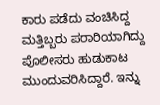ಕಾರು ಪಡೆದು ವಂಚಿಸಿದ್ದ ಮತ್ತಿಬ್ಬರು ಪರಾರಿಯಾಗಿದ್ದು ಪೊಲೀಸರು ಹುಡುಕಾಟ ಮುಂದುವರಿಸಿದ್ದಾರೆ. ಇನ್ನು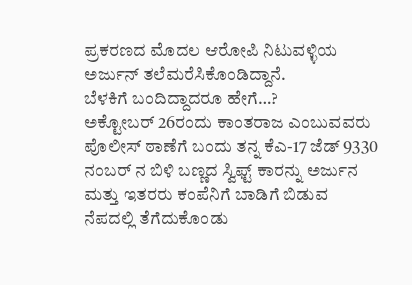ಪ್ರಕರಣದ ಮೊದಲ ಆರೋಪಿ ನಿಟುವಳ್ಳಿಯ ಅರ್ಜುನ್ ತಲೆಮರೆಸಿಕೊಂಡಿದ್ದಾನೆ.
ಬೆಳಕಿಗೆ ಬಂದಿದ್ದಾದರೂ ಹೇಗೆ…?
ಅಕ್ಟೋಬರ್ 26ರಂದು ಕಾಂತರಾಜ ಎಂಬುವವರು ಪೊಲೀಸ್ ಠಾಣೆಗೆ ಬಂದು ತನ್ನ ಕೆಎ-17 ಜೆಡ್ 9330 ನಂಬರ್ ನ ಬಿಳಿ ಬಣ್ಣದ ಸ್ವಿಫ್ಟ್ ಕಾರನ್ನು ಅರ್ಜುನ ಮತ್ತು ಇತರರು ಕಂಪೆನಿಗೆ ಬಾಡಿಗೆ ಬಿಡುವ ನೆಪದಲ್ಲಿ ತೆಗೆದುಕೊಂಡು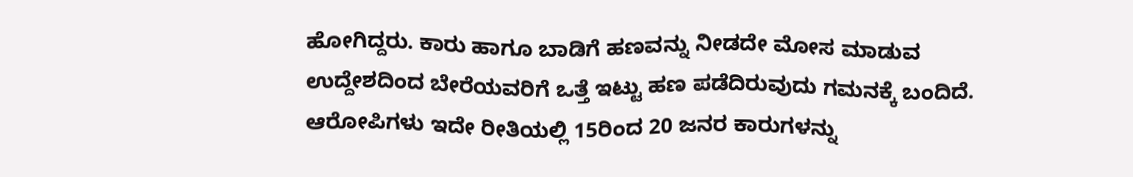ಹೋಗಿದ್ದರು. ಕಾರು ಹಾಗೂ ಬಾಡಿಗೆ ಹಣವನ್ನು ನೀಡದೇ ಮೋಸ ಮಾಡುವ ಉದ್ದೇಶದಿಂದ ಬೇರೆಯವರಿಗೆ ಒತ್ತೆ ಇಟ್ಟು ಹಣ ಪಡೆದಿರುವುದು ಗಮನಕ್ಕೆ ಬಂದಿದೆ. ಆರೋಪಿಗಳು ಇದೇ ರೀತಿಯಲ್ಲಿ 15ರಿಂದ 20 ಜನರ ಕಾರುಗಳನ್ನು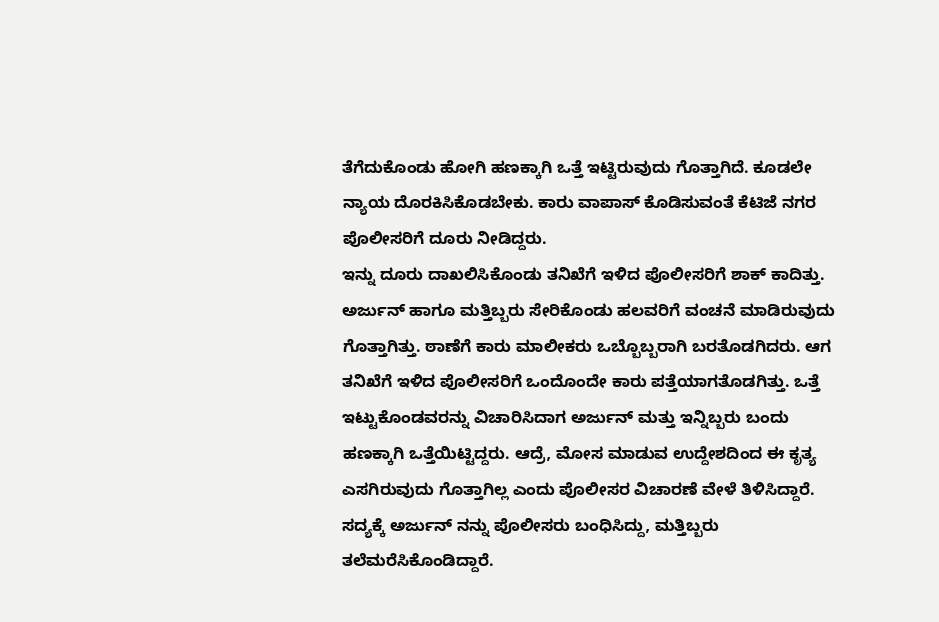ತೆಗೆದುಕೊಂಡು ಹೋಗಿ ಹಣಕ್ಕಾಗಿ ಒತ್ತೆ ಇಟ್ಟಿರುವುದು ಗೊತ್ತಾಗಿದೆ. ಕೂಡಲೇ ನ್ಯಾಯ ದೊರಕಿಸಿಕೊಡಬೇಕು. ಕಾರು ವಾಪಾಸ್ ಕೊಡಿಸುವಂತೆ ಕೆಟಿಜೆ ನಗರ ಪೊಲೀಸರಿಗೆ ದೂರು ನೀಡಿದ್ದರು.
ಇನ್ನು ದೂರು ದಾಖಲಿಸಿಕೊಂಡು ತನಿಖೆಗೆ ಇಳಿದ ಪೊಲೀಸರಿಗೆ ಶಾಕ್ ಕಾದಿತ್ತು. ಅರ್ಜುನ್ ಹಾಗೂ ಮತ್ತಿಬ್ಬರು ಸೇರಿಕೊಂಡು ಹಲವರಿಗೆ ವಂಚನೆ ಮಾಡಿರುವುದು ಗೊತ್ತಾಗಿತ್ತು. ಠಾಣೆಗೆ ಕಾರು ಮಾಲೀಕರು ಒಬ್ಬೊಬ್ಬರಾಗಿ ಬರತೊಡಗಿದರು. ಆಗ ತನಿಖೆಗೆ ಇಳಿದ ಪೊಲೀಸರಿಗೆ ಒಂದೊಂದೇ ಕಾರು ಪತ್ತೆಯಾಗತೊಡಗಿತ್ತು. ಒತ್ತೆ ಇಟ್ಟುಕೊಂಡವರನ್ನು ವಿಚಾರಿಸಿದಾಗ ಅರ್ಜುನ್ ಮತ್ತು ಇನ್ನಿಬ್ಬರು ಬಂದು ಹಣಕ್ಕಾಗಿ ಒತ್ತೆಯಿಟ್ಟಿದ್ದರು. ಆದ್ರೆ, ಮೋಸ ಮಾಡುವ ಉದ್ದೇಶದಿಂದ ಈ ಕೃತ್ಯ ಎಸಗಿರುವುದು ಗೊತ್ತಾಗಿಲ್ಲ ಎಂದು ಪೊಲೀಸರ ವಿಚಾರಣೆ ವೇಳೆ ತಿಳಿಸಿದ್ದಾರೆ. ಸದ್ಯಕ್ಕೆ ಅರ್ಜುನ್ ನನ್ನು ಪೊಲೀಸರು ಬಂಧಿಸಿದ್ದು, ಮತ್ತಿಬ್ಬರು ತಲೆಮರೆಸಿಕೊಂಡಿದ್ದಾರೆ.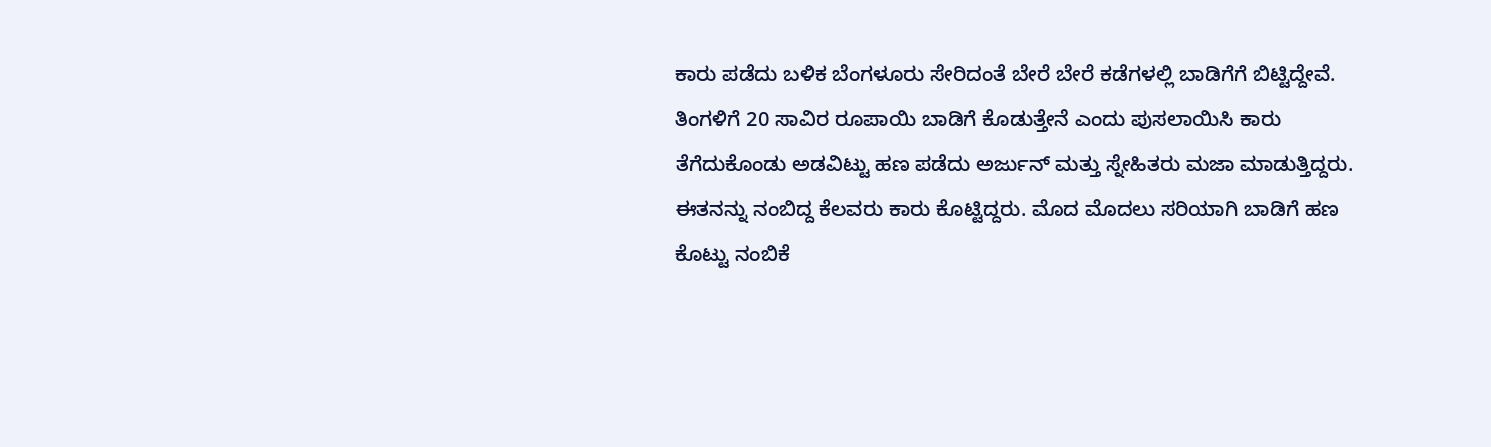ಕಾರು ಪಡೆದು ಬಳಿಕ ಬೆಂಗಳೂರು ಸೇರಿದಂತೆ ಬೇರೆ ಬೇರೆ ಕಡೆಗಳಲ್ಲಿ ಬಾಡಿಗೆಗೆ ಬಿಟ್ಟಿದ್ದೇವೆ. ತಿಂಗಳಿಗೆ 20 ಸಾವಿರ ರೂಪಾಯಿ ಬಾಡಿಗೆ ಕೊಡುತ್ತೇನೆ ಎಂದು ಪುಸಲಾಯಿಸಿ ಕಾರು ತೆಗೆದುಕೊಂಡು ಅಡವಿಟ್ಟು ಹಣ ಪಡೆದು ಅರ್ಜುನ್ ಮತ್ತು ಸ್ನೇಹಿತರು ಮಜಾ ಮಾಡುತ್ತಿದ್ದರು. ಈತನನ್ನು ನಂಬಿದ್ದ ಕೆಲವರು ಕಾರು ಕೊಟ್ಟಿದ್ದರು. ಮೊದ ಮೊದಲು ಸರಿಯಾಗಿ ಬಾಡಿಗೆ ಹಣ ಕೊಟ್ಟು ನಂಬಿಕೆ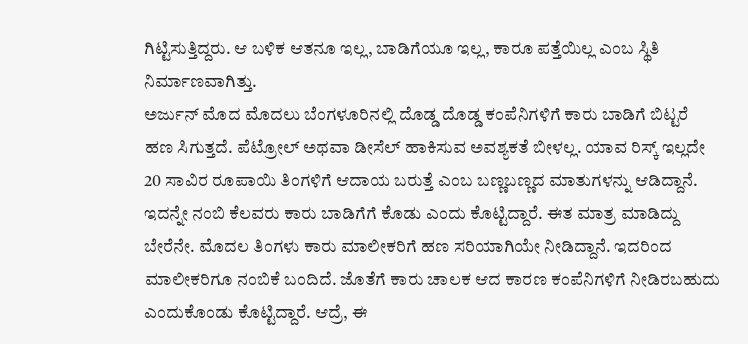ಗಿಟ್ಟಿಸುತ್ತಿದ್ದರು. ಆ ಬಳಿಕ ಆತನೂ ಇಲ್ಲ, ಬಾಡಿಗೆಯೂ ಇಲ್ಲ, ಕಾರೂ ಪತ್ತೆಯಿಲ್ಲ ಎಂಬ ಸ್ಥಿತಿ ನಿರ್ಮಾಣವಾಗಿತ್ತು.
ಅರ್ಜುನ್ ಮೊದ ಮೊದಲು ಬೆಂಗಳೂರಿನಲ್ಲಿ ದೊಡ್ಡ ದೊಡ್ಡ ಕಂಪೆನಿಗಳಿಗೆ ಕಾರು ಬಾಡಿಗೆ ಬಿಟ್ಟರೆ ಹಣ ಸಿಗುತ್ತದೆ. ಪೆಟ್ರೋಲ್ ಅಥವಾ ಡೀಸೆಲ್ ಹಾಕಿಸುವ ಅವಶ್ಯಕತೆ ಬೀಳಲ್ಲ. ಯಾವ ರಿಸ್ಕ್ ಇಲ್ಲದೇ 20 ಸಾವಿರ ರೂಪಾಯಿ ತಿಂಗಳಿಗೆ ಆದಾಯ ಬರುತ್ತೆ ಎಂಬ ಬಣ್ಣಬಣ್ಣದ ಮಾತುಗಳನ್ನು ಆಡಿದ್ದಾನೆ. ಇದನ್ನೇ ನಂಬಿ ಕೆಲವರು ಕಾರು ಬಾಡಿಗೆಗೆ ಕೊಡು ಎಂದು ಕೊಟ್ಟಿದ್ದಾರೆ. ಈತ ಮಾತ್ರ ಮಾಡಿದ್ದು ಬೇರೆನೇ. ಮೊದಲ ತಿಂಗಳು ಕಾರು ಮಾಲೀಕರಿಗೆ ಹಣ ಸರಿಯಾಗಿಯೇ ನೀಡಿದ್ದಾನೆ. ಇದರಿಂದ ಮಾಲೀಕರಿಗೂ ನಂಬಿಕೆ ಬಂದಿದೆ. ಜೊತೆಗೆ ಕಾರು ಚಾಲಕ ಆದ ಕಾರಣ ಕಂಪೆನಿಗಳಿಗೆ ನೀಡಿರಬಹುದು ಎಂದುಕೊಂಡು ಕೊಟ್ಟಿದ್ದಾರೆ. ಆದ್ರೆ, ಈ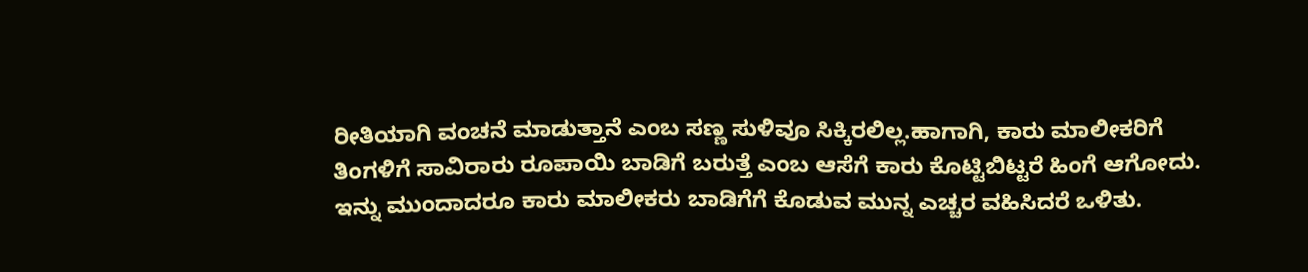ರೀತಿಯಾಗಿ ವಂಚನೆ ಮಾಡುತ್ತಾನೆ ಎಂಬ ಸಣ್ಣ ಸುಳಿವೂ ಸಿಕ್ಕಿರಲಿಲ್ಲ.ಹಾಗಾಗಿ, ಕಾರು ಮಾಲೀಕರಿಗೆ ತಿಂಗಳಿಗೆ ಸಾವಿರಾರು ರೂಪಾಯಿ ಬಾಡಿಗೆ ಬರುತ್ತೆ ಎಂಬ ಆಸೆಗೆ ಕಾರು ಕೊಟ್ಟಿಬಿಟ್ಟರೆ ಹಿಂಗೆ ಆಗೋದು. ಇನ್ನು ಮುಂದಾದರೂ ಕಾರು ಮಾಲೀಕರು ಬಾಡಿಗೆಗೆ ಕೊಡುವ ಮುನ್ನ ಎಚ್ಚರ ವಹಿಸಿದರೆ ಒಳಿತು.